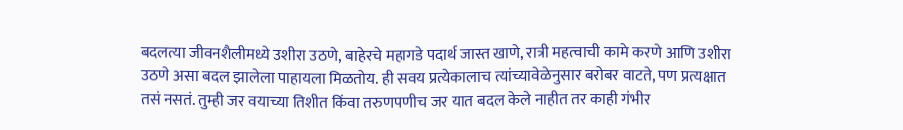बदलत्या जीवनशैलीमध्ये उशीरा उठणे, बाहेरचे महागडे पदार्थ जास्त खाणे, रात्री महत्वाची कामे करणे आणि उशीरा उठणे असा बदल झालेला पाहायला मिळतोय. ही सवय प्रत्येकालाच त्यांच्यावेळेनुसार बरोबर वाटते, पण प्रत्यक्षात तसं नसतं. तुम्ही जर वयाच्या तिशीत किंवा तरुणपणीच जर यात बदल केले नाहीत तर काही गंभीर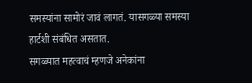समस्यांना सामोरं जावं लागतं. यासगळ्या समस्या हार्टशी संबंधित असतात.
सगळ्यात महत्वाचं म्हणजे अनेकांना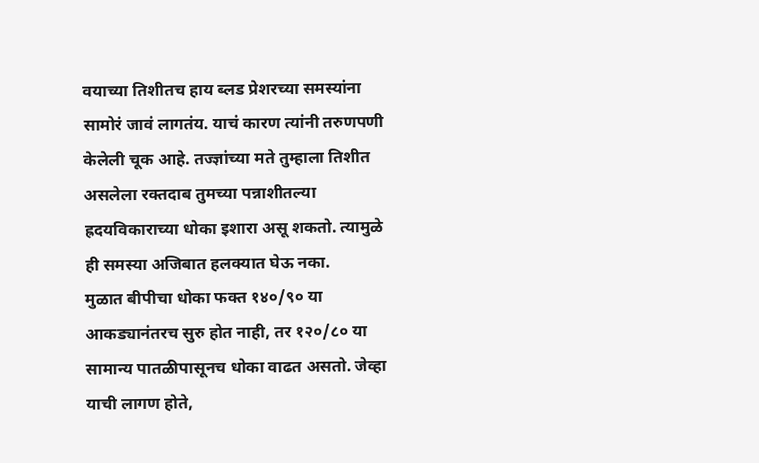वयाच्या तिशीतच हाय ब्लड प्रेशरच्या समस्यांना सामोरं जावं लागतंय. याचं कारण त्यांनी तरुणपणी केलेली चूक आहे. तज्ज्ञांच्या मते तुम्हाला तिशीत असलेला रक्तदाब तुमच्या पन्नाशीतल्या ह्रदयविकाराच्या धोका इशारा असू शकतो. त्यामुळे ही समस्या अजिबात हलक्यात घेऊ नका.
मुळात बीपीचा धोका फक्त १४०/९० या आकड्यानंतरच सुरु होत नाही, तर १२०/८० या सामान्य पातळीपासूनच धोका वाढत असतो. जेव्हा याची लागण होते,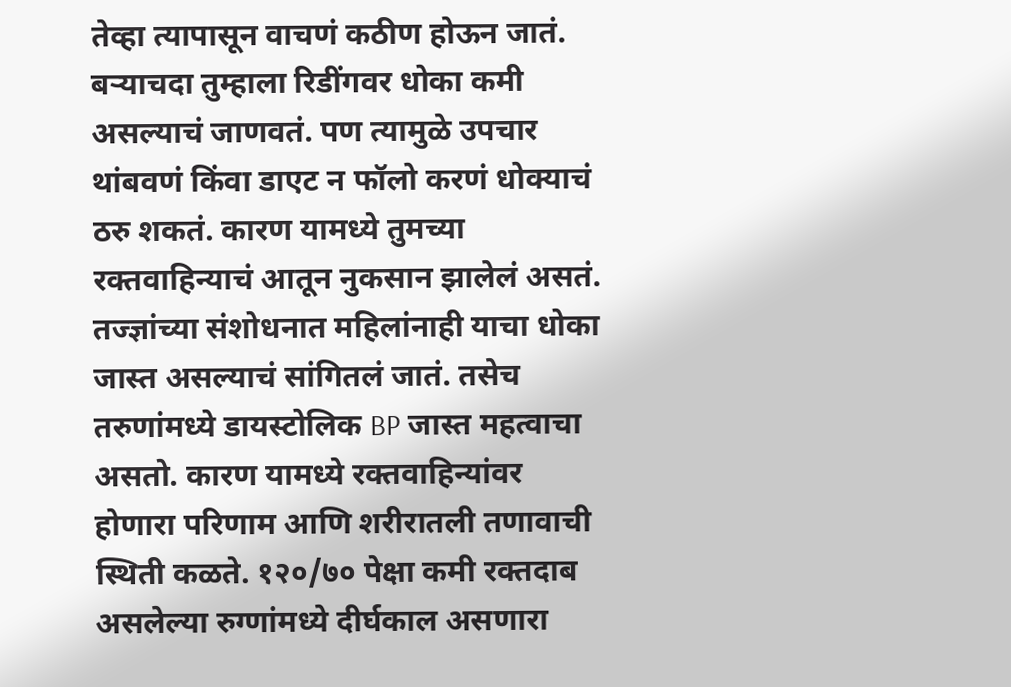तेव्हा त्यापासून वाचणं कठीण होऊन जातं. बऱ्याचदा तुम्हाला रिडींगवर धोका कमी असल्याचं जाणवतं. पण त्यामुळे उपचार थांबवणं किंवा डाएट न फॉलो करणं धोक्याचं ठरु शकतं. कारण यामध्ये तुमच्या रक्तवाहिन्याचं आतून नुकसान झालेलं असतं.
तज्ज्ञांच्या संशोधनात महिलांनाही याचा धोका जास्त असल्याचं सांगितलं जातं. तसेच तरुणांमध्ये डायस्टोलिक BP जास्त महत्वाचा असतो. कारण यामध्ये रक्तवाहिन्यांवर होणारा परिणाम आणि शरीरातली तणावाची स्थिती कळते. १२०/७० पेक्षा कमी रक्तदाब असलेल्या रुग्णांमध्ये दीर्घकाल असणारा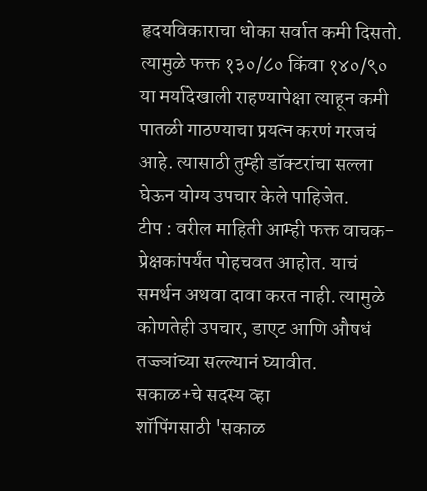हृदयविकाराचा धोका सर्वात कमी दिसतो. त्यामुळे फक्त १३०/८० किंवा १४०/९० या मर्यादेखाली राहण्यापेक्षा त्याहून कमी पातळी गाठण्याचा प्रयत्न करणं गरजचं आहे. त्यासाठी तुम्ही डॉक्टरांचा सल्ला घेऊन योग्य उपचार केले पाहिजेत.
टीप : वरील माहिती आम्ही फक्त वाचक-प्रेक्षकांपर्यंत पोहचवत आहोत. याचं समर्थन अथवा दावा करत नाही. त्यामुळे कोणतेही उपचार, डाएट आणि औषधं तज्ज्ञांच्या सल्ल्यानं घ्यावीत.
सकाळ+चे सदस्य व्हा
शॉपिंगसाठी 'सकाळ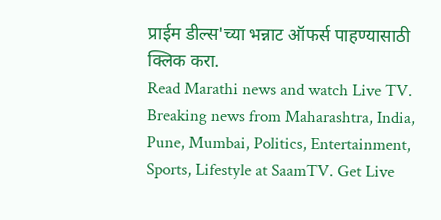प्राईम डील्स'च्या भन्नाट ऑफर्स पाहण्यासाठी क्लिक करा.
Read Marathi news and watch Live TV. Breaking news from Maharashtra, India, Pune, Mumbai, Politics, Entertainment, Sports, Lifestyle at SaamTV. Get Live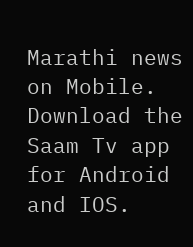Marathi news on Mobile. Download the Saam Tv app for Android and IOS.